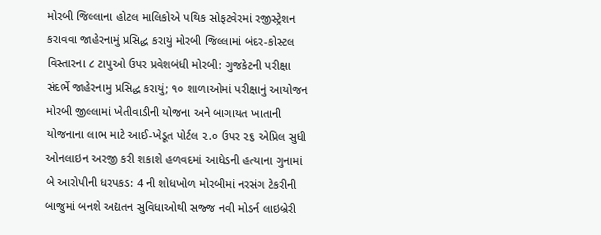મોરબી જિલ્લાના હોટલ માલિકોએ પથિક સોફટવેરમાં રજીસ્ટ્રેશન કરાવવા જાહેરનામું પ્રસિદ્ધ કરાયું મોરબી જિલ્લામાં બંદર-કોસ્ટલ વિસ્તારના ૮ ટાપુઓ ઉપર પ્રવેશબંધી મોરબી: ગુજકેટની પરીક્ષા સંદર્ભે જાહેરનામુ પ્રસિદ્ધ કરાયું; ૧૦ શાળાઓમાં પરીક્ષાનું આયોજન મોરબી જીલ્લામાં ખેતીવાડીની યોજના અને બાગાયત ખાતાની યોજનાના લાભ માટે આઈ-ખેડૂત પોર્ટલ ૨.૦ ઉપર ૨૬ એપ્રિલ સુધી ઓનલાઇન અરજી કરી શકાશે હળવદમાં આધેડની હત્યાના ગુનામાં બે આરોપીની ધરપકડ: 4 ની શોધખોળ મોરબીમાં નરસંગ ટેકરીની બાજુમાં બનશે અદ્યતન સુવિધાઓથી સજ્જ નવી મોડર્ન લાઇબ્રેરી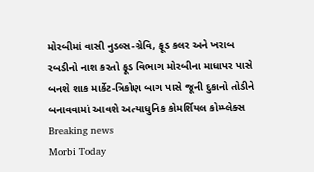મોરબીમાં વાસી નુડલ્સ-ગ્રેવિ, ફૂડ કલર અને ખરાબ રબડીનો નાશ કરતો ફૂડ વિભાગ મોરબીના માધાપર પાસે બનશે શાક માર્કેટ-ત્રિકોણ બાગ પાસે જૂની દુકાનો તોડીને બનાવવામાં આવશે અત્યાધુનિક કોમર્શિયલ કોમ્પ્લેક્સ
Breaking news
Morbi Today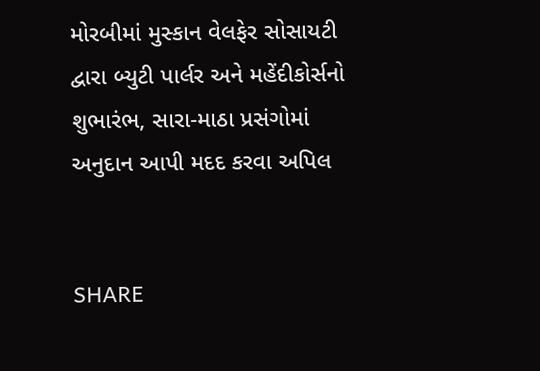મોરબીમાં મુસ્કાન વેલફેર સોસાયટી દ્વારા બ્યુટી પાર્લર અને મહેંદીકોર્સનો શુભારંભ, સારા-માઠા પ્રસંગોમાં અનુદાન આપી મદદ કરવા અપિલ


SHARE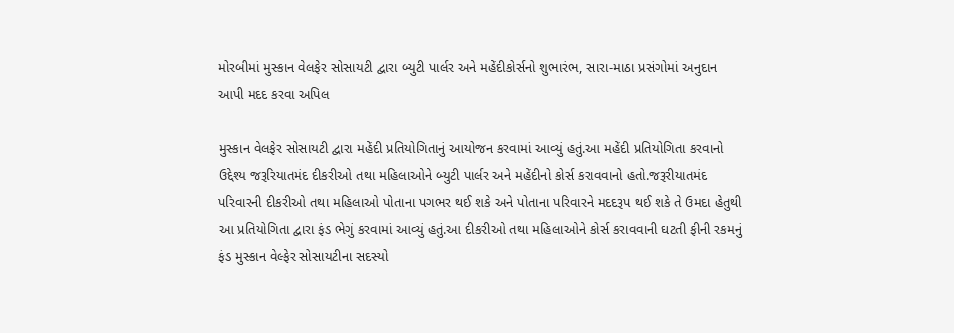મોરબીમાં મુસ્કાન વેલફેર સોસાયટી દ્વારા બ્યુટી પાર્લર અને મહેંદીકોર્સનો શુભારંભ, સારા-માઠા પ્રસંગોમાં અનુદાન આપી મદદ કરવા અપિલ

મુસ્કાન વેલફેર સોસાયટી દ્વારા મહેંદી પ્રતિયોગિતાનું આયોજન કરવામાં આવ્યું હતું.આ મહેંદી પ્રતિયોગિતા કરવાનો  ઉદ્દેશ્ય જરૂરિયાતમંદ દીકરીઓ તથા મહિલાઓને બ્યુટી પાર્લર અને મહેંદીનો કોર્સ કરાવવાનો હતો.જરૂરીયાતમંદ પરિવારની દીકરીઓ તથા મહિલાઓ પોતાના પગભર થઈ શકે અને પોતાના પરિવારને મદદરૂપ થઈ શકે તે ઉમદા હેતુથી આ પ્રતિયોગિતા દ્વારા ફંડ ભેગું કરવામાં આવ્યું હતું.આ દીકરીઓ તથા મહિલાઓને કોર્સ કરાવવાની ઘટતી ફીની રકમનું ફંડ મુસ્કાન વેલ્ફેર સોસાયટીના સદસ્યો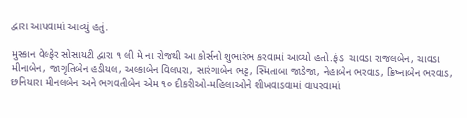દ્વારા આપવામાં આવ્યું હતું.

મુસ્કાન વેલ્ફેર સોસાયટી દ્વારા ૧ લી મે ના રોજથી આ કોર્સનો શુભારંભ કરવામાં આવ્યો હતો.ફંડ  ચાવડા રાજલબેન, ચાવડા મીનાબેન, જાગૃતિબેન હડીયલ, અલ્કાબેન વિલપરા, સારંગાબેન ભટ્ટ, સ્મિતાબા જાડેજા, નેહાબેન ભરવાડ, ક્રિષ્નાબેન ભરવાડ, છનિયારા મીનલબેન અને ભગવતીબેન એમ ૧૦ દીકરીઓ-મહિલાઓને શીખવાડવામાં વાપરવામાં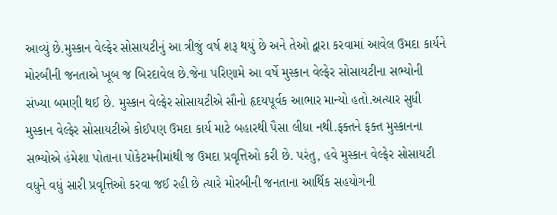આવ્યું છે.મુસ્કાન વેલ્ફેર સોસાયટીનું આ ત્રીજું વર્ષ શરૂ થયું છે અને તેઓ દ્વારા કરવામાં આવેલ ઉમદા કાર્યને મોરબીની જનતાએ ખૂબ જ બિરદાવેલ છે.જેના પરિણામે આ વર્ષે મુસ્કાન વેલ્ફેર સોસાયટીના સભ્યોની સંખ્યા બમણી થઈ છે. મુસ્કાન વેલ્ફેર સોસાયટીએ સૌનો હૃદયપૂર્વક આભાર માન્યો હતો.અત્યાર સુધી મુસ્કાન વેલ્ફેર સોસાયટીએ કોઈપણ ઉમદા કાર્ય માટે બહારથી પૈસા લીધા નથી.ફક્તને ફક્ત મુસ્કાનના સભ્યોએ હંમેશા પોતાના પોકેટમનીમાંથી જ ઉમદા પ્રવૃત્તિઓ કરી છે. પરંતુ, હવે મુસ્કાન વેલ્ફેર સોસાયટી વધુને વધું સારી પ્રવૃત્તિઓ કરવા જઈ રહી છે ત્યારે મોરબીની જનતાના આર્થિક સહયોગની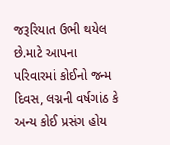જરૂરિયાત ઉભી થયેલ છે.માટે આપના પરિવારમાં કોઈનો જન્મ દિવસ, લગ્નની વર્ષગાંઠ કે અન્ય કોઈ પ્રસંગ હોય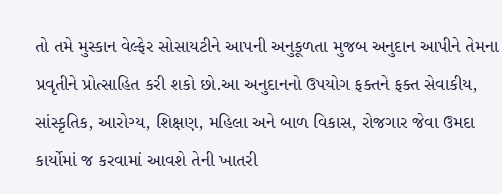તો તમે મુસ્કાન વેલ્ફેર સોસાયટીને આપની અનુકૂળતા મુજબ અનુદાન આપીને તેમના પ્રવૃતીને પ્રોત્સાહિત કરી શકો છો.આ અનુદાનનો ઉપયોગ ફક્તને ફક્ત સેવાકીય, સાંસ્કૃતિક, આરોગ્ય, શિક્ષણ, મહિલા અને બાળ વિકાસ, રોજગાર જેવા ઉમદા કાર્યોમાં જ કરવામાં આવશે તેની ખાતરી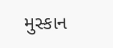મુસ્કાન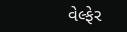વેલ્ફેર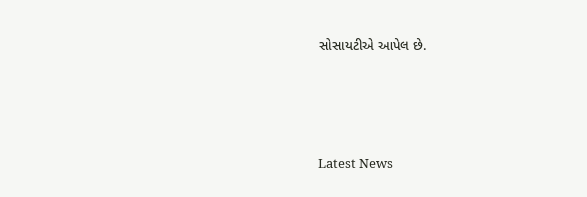સોસાયટીએ આપેલ છે.






Latest News